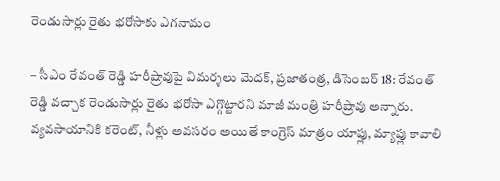రెండుసార్లు రైతు భరోసాకు ఎగనామం

– సీఎం రేవంత్ రెడ్డి హరీష్రావుపై విమర్శలు మెదక్, ప్రజాతంత్ర, డిసెంబర్ 18: రేవంత్ రెడ్డి వచ్చాక రెండుసార్లు రైతు భరోసా ఎగ్గొట్టారని మాజీ మంత్రి హరీష్రావు అన్నారు. వ్యవసాయానికి కరెంట్, నీళ్లు అవసరం అయితే కాంగ్రెస్ మాత్రం యాప్లు, మ్యాప్లు కావాలి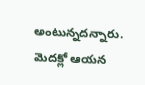అంటున్నదన్నారు. మెదక్లో ఆయన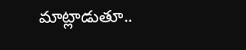మాట్లాడుతూ..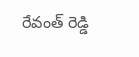రేవంత్ రెడ్డి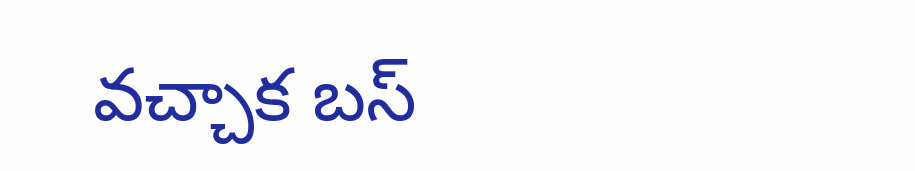వచ్చాక బస్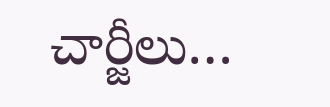చార్జీలు…